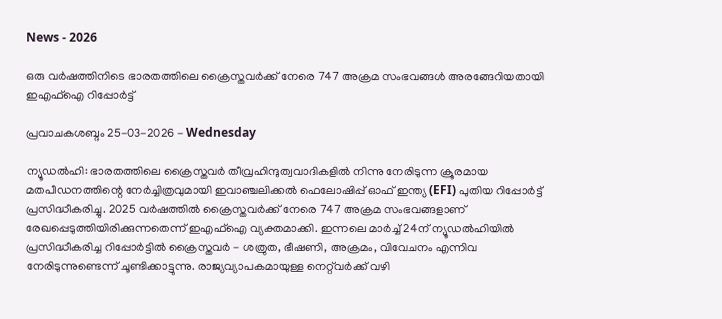News - 2026

ഒരു വര്‍ഷത്തിനിടെ ഭാരതത്തിലെ ക്രൈസ്തവര്‍ക്ക് നേരെ 747 അക്രമ സംഭവങ്ങള്‍ അരങ്ങേറിയതായി ഇ‌എഫ്‌ഐ റിപ്പോര്‍ട്ട്

പ്രവാചകശബ്ദം 25-03-2026 - Wednesday

ന്യൂഡൽഹി: ഭാരതത്തിലെ ക്രൈസ്തവര്‍ തീവ്രഹിന്ദുത്വവാദികളില്‍ നിന്നു നേരിടുന്ന ക്രൂരമായ മതപീഡനത്തിന്റെ നേര്‍ച്ചിത്രവുമായി ഇവാഞ്ചലിക്കൽ ഫെലോഷിപ്പ് ഓഫ് ഇന്ത്യ (EFI) പുതിയ റിപ്പോര്‍ട്ട് പ്രസിദ്ധീകരിച്ചു. 2025 വര്‍ഷത്തില്‍ ക്രൈസ്തവര്‍ക്ക് നേരെ 747 അക്രമ സംഭവങ്ങളാണ് രേഖപ്പെടുത്തിയിരിക്കുന്നതെന്ന് ഇ‌എഫ്‌ഐ വ്യക്തമാക്കി. ഇന്നലെ മാർച്ച് 24ന് ന്യൂഡൽഹിയിൽ പ്രസിദ്ധീകരിച്ച റിപ്പോർട്ടില്‍ ക്രൈസ്തവര്‍ - ശത്രുത, ഭീഷണി, അക്രമം, വിവേചനം എന്നിവ നേരിടുന്നുണ്ടെന്ന് ചൂണ്ടിക്കാട്ടുന്നു. രാജ്യവ്യാപകമായുള്ള നെറ്റ്‌വർക്ക് വഴി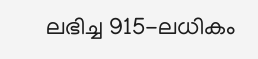ലഭിച്ച 915-ലധികം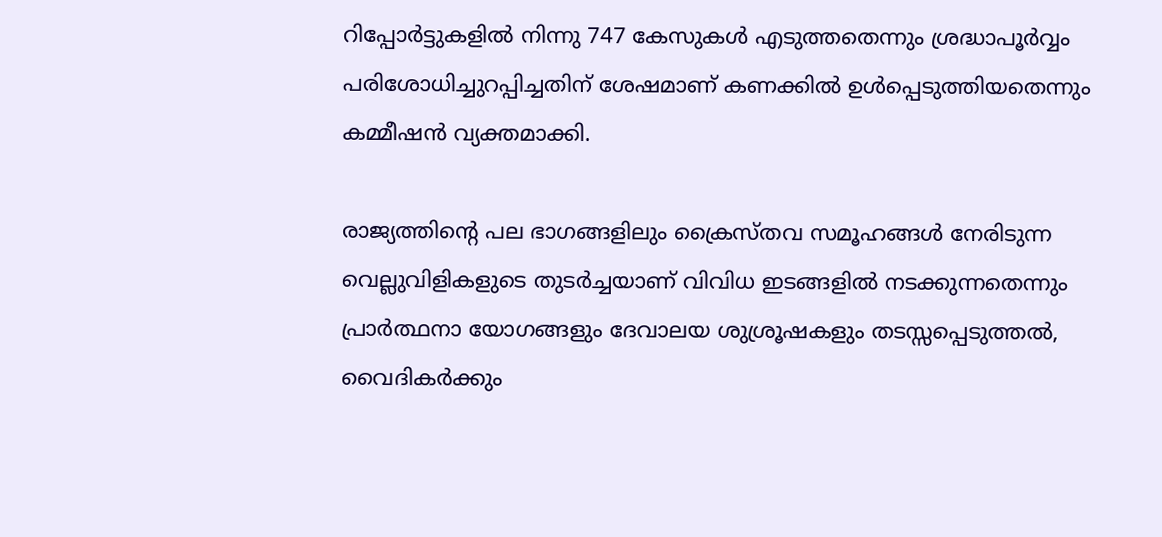റിപ്പോർട്ടുകളിൽ നിന്നു 747 കേസുകൾ എടുത്തതെന്നും ശ്രദ്ധാപൂർവ്വം പരിശോധിച്ചുറപ്പിച്ചതിന് ശേഷമാണ് കണക്കില്‍ ഉൾപ്പെടുത്തിയതെന്നും കമ്മീഷൻ വ്യക്തമാക്കി.

രാജ്യത്തിന്റെ പല ഭാഗങ്ങളിലും ക്രൈസ്തവ സമൂഹങ്ങൾ നേരിടുന്ന വെല്ലുവിളികളുടെ തുടർച്ചയാണ് വിവിധ ഇടങ്ങളില്‍ നടക്കുന്നതെന്നും പ്രാർത്ഥനാ യോഗങ്ങളും ദേവാലയ ശുശ്രൂഷകളും തടസ്സപ്പെടുത്തൽ, വൈദികര്‍ക്കും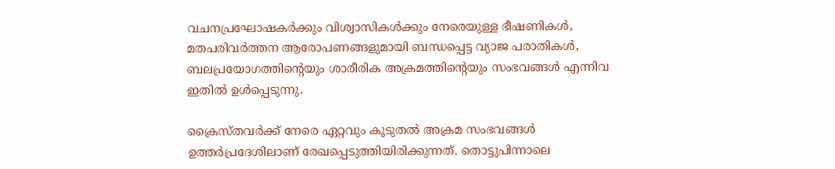വചനപ്രഘോഷകര്‍ക്കും വിശ്വാസികൾക്കും നേരെയുള്ള ഭീഷണികൾ, മതപരിവർത്തന ആരോപണങ്ങളുമായി ബന്ധപ്പെട്ട വ്യാജ പരാതികൾ, ബലപ്രയോഗത്തിന്റെയും ശാരീരിക അക്രമത്തിന്റെയും സംഭവങ്ങൾ എന്നിവ ഇതിൽ ഉൾപ്പെടുന്നു.

ക്രൈസ്തവര്‍ക്ക് നേരെ ഏറ്റവും കൂടുതൽ അക്രമ സംഭവങ്ങൾ ഉത്തർപ്രദേശിലാണ് രേഖപ്പെടുത്തിയിരിക്കുന്നത്. തൊട്ടുപിന്നാലെ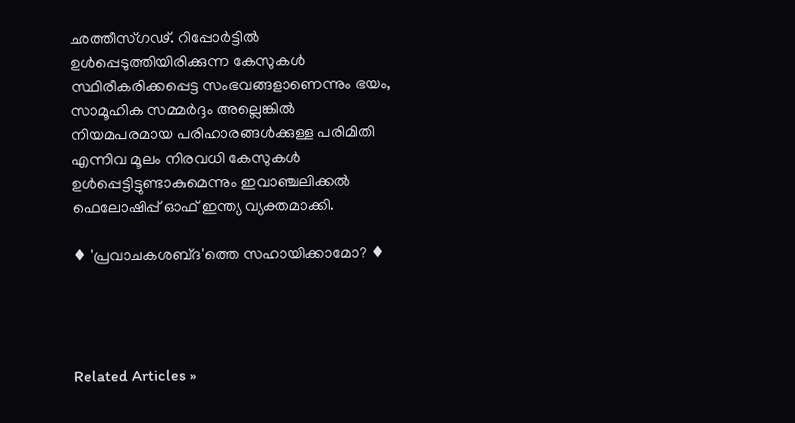ഛത്തീസ്ഗഢ്. റിപ്പോർട്ടിൽ ഉൾപ്പെടുത്തിയിരിക്കുന്ന കേസുകൾ സ്ഥിരീകരിക്കപ്പെട്ട സംഭവങ്ങളാണെന്നും ഭയം, സാമൂഹിക സമ്മർദ്ദം അല്ലെങ്കിൽ നിയമപരമായ പരിഹാരങ്ങൾക്കുള്ള പരിമിതി എന്നിവ മൂലം നിരവധി കേസുകള്‍ ഉള്‍പ്പെട്ടിട്ടുണ്ടാകുമെന്നും ഇവാഞ്ചലിക്കൽ ഫെലോഷിപ്പ് ഓഫ് ഇന്ത്യ വ്യക്തമാക്കി.

♦ 'പ്രവാചകശബ്‌ദ'ത്തെ സഹായിക്കാമോ? ♦




Related Articles »